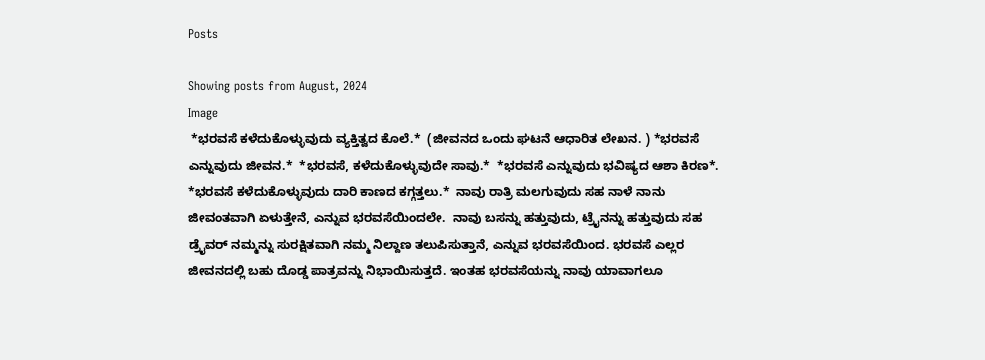Posts

Showing posts from August, 2024
Image
 *ಭರವಸೆ ಕಳೆದುಕೊಳ್ಳುವುದು ವ್ಯಕ್ತಿತ್ವದ ಕೊಲೆ.*  (ಜೀವನದ ಒಂದು ಘಟನೆ ಆಧಾರಿತ ಲೇಖನ. ) *ಭರವಸೆ ಎನ್ನುವುದು ಜೀವನ.*  *ಭರವಸೆ, ಕಳೆದುಕೊಳ್ಳುವುದೇ ಸಾವು.*  *ಭರವಸೆ ಎನ್ನುವುದು ಭವಿಷ್ಯದ ಆಶಾ ಕಿರಣ*.  *ಭರವಸೆ ಕಳೆದುಕೊಳ್ಳುವುದು ದಾರಿ ಕಾಣದ ಕಗ್ಗತ್ತಲು.*  ನಾವು ರಾತ್ರಿ ಮಲಗುವುದು ಸಹ ನಾಳೆ ನಾನು ಜೀವಂತವಾಗಿ ಏಳುತ್ತೇನೆ, ಎನ್ನುವ ಭರವಸೆಯಿಂದಲೇ.  ನಾವು ಬಸನ್ನು ಹತ್ತುವುದು, ಟ್ರೈನನ್ನು ಹತ್ತುವುದು ಸಹ ಡ್ರೈವರ್ ನಮ್ಮನ್ನು ಸುರಕ್ಷಿತವಾಗಿ ನಮ್ಮ ನಿಲ್ದಾಣ ತಲುಪಿಸುತ್ತಾನೆ, ಎನ್ನುವ ಭರವಸೆಯಿಂದ. ಭರವಸೆ ಎಲ್ಲರ ಜೀವನದಲ್ಲಿ ಬಹು ದೊಡ್ಡ ಪಾತ್ರವನ್ನು ನಿಭಾಯಿಸುತ್ತದೆ. ಇಂತಹ ಭರವಸೆಯನ್ನು ನಾವು ಯಾವಾಗಲೂ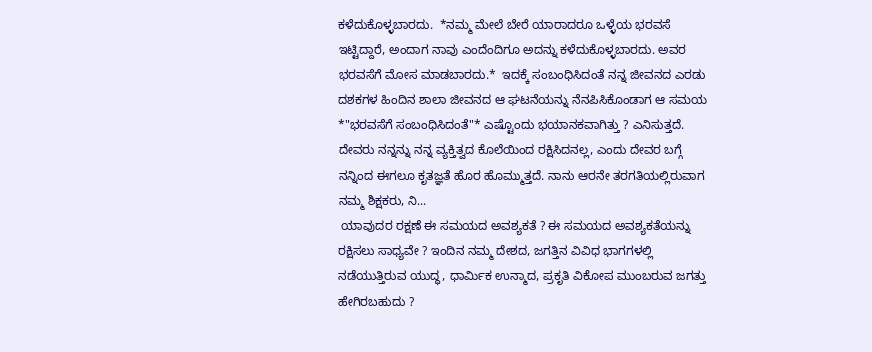ಕಳೆದುಕೊಳ್ಳಬಾರದು.  *ನಮ್ಮ ಮೇಲೆ ಬೇರೆ ಯಾರಾದರೂ ಒಳ್ಳೆಯ ಭರವಸೆ ಇಟ್ಟಿದ್ದಾರೆ, ಅಂದಾಗ ನಾವು ಎಂದೆಂದಿಗೂ ಅದನ್ನು ಕಳೆದುಕೊಳ್ಳಬಾರದು. ಅವರ ಭರವಸೆಗೆ ಮೋಸ ಮಾಡಬಾರದು.*  ಇದಕ್ಕೆ ಸಂಬಂಧಿಸಿದಂತೆ ನನ್ನ ಜೀವನದ ಎರಡು ದಶಕಗಳ ಹಿಂದಿನ ಶಾಲಾ ಜೀವನದ ಆ ಘಟನೆಯನ್ನು ನೆನಪಿಸಿಕೊಂಡಾಗ ಆ ಸಮಯ *"ಭರವಸೆಗೆ ಸಂಬಂಧಿಸಿದಂತೆ"* ಎಷ್ಟೊಂದು ಭಯಾನಕವಾಗಿತ್ತು ? ಎನಿಸುತ್ತದೆ.  ದೇವರು ನನ್ನನ್ನು ನನ್ನ ವ್ಯಕ್ತಿತ್ವದ ಕೊಲೆಯಿಂದ ರಕ್ಷಿಸಿದನಲ್ಲ, ಎಂದು ದೇವರ ಬಗ್ಗೆ ನನ್ನಿಂದ ಈಗಲೂ ಕೃತಜ್ಞತೆ ಹೊರ ಹೊಮ್ಮುತ್ತದೆ. ನಾನು ಆರನೇ ತರಗತಿಯಲ್ಲಿರುವಾಗ ನಮ್ಮ ಶಿಕ್ಷಕರು, ನಿ...
 ಯಾವುದರ ರಕ್ಷಣೆ ಈ ಸಮಯದ ಅವಶ್ಯಕತೆ ? ಈ ಸಮಯದ ಅವಶ್ಯಕತೆಯನ್ನು ರಕ್ಷಿಸಲು ಸಾಧ್ಯವೇ ? ಇಂದಿನ ನಮ್ಮ ದೇಶದ, ಜಗತ್ತಿನ ವಿವಿಧ ಭಾಗಗಳಲ್ಲಿ ನಡೆಯುತ್ತಿರುವ ಯುದ್ಧ, ಧಾರ್ಮಿಕ ಉನ್ಮಾದ, ಪ್ರಕೃತಿ ವಿಕೋಪ ಮುಂಬರುವ ಜಗತ್ತು ಹೇಗಿರಬಹುದು ?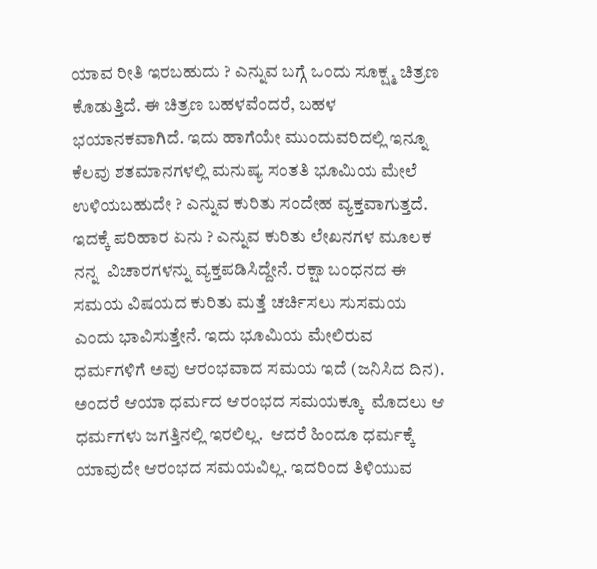ಯಾವ ರೀತಿ ಇರಬಹುದು ? ಎನ್ನುವ ಬಗ್ಗೆ ಒಂದು ಸೂಕ್ಷ್ಮ ಚಿತ್ರಣ ಕೊಡುತ್ತಿದೆ. ಈ ಚಿತ್ರಣ ಬಹಳವೆಂದರೆ, ಬಹಳ ಭಯಾನಕವಾಗಿದೆ. ಇದು ಹಾಗೆಯೇ ಮುಂದುವರಿದಲ್ಲಿ ಇನ್ನೂ ಕೆಲವು ಶತಮಾನಗಳಲ್ಲಿ ಮನುಷ್ಯ ಸಂತತಿ ಭೂಮಿಯ ಮೇಲೆ ಉಳಿಯಬಹುದೇ ? ಎನ್ನುವ ಕುರಿತು ಸಂದೇಹ ವ್ಯಕ್ತವಾಗುತ್ತದೆ. ಇದಕ್ಕೆ ಪರಿಹಾರ ಏನು ? ಎನ್ನುವ ಕುರಿತು ಲೇಖನಗಳ ಮೂಲಕ ನನ್ನ  ವಿಚಾರಗಳನ್ನು ವ್ಯಕ್ತಪಡಿಸಿದ್ದೇನೆ. ರಕ್ಷಾ ಬಂಧನದ ಈ ಸಮಯ ವಿಷಯದ ಕುರಿತು ಮತ್ತೆ ಚರ್ಚಿಸಲು ಸುಸಮಯ ಎಂದು ಭಾವಿಸುತ್ತೇನೆ. ಇದು ಭೂಮಿಯ ಮೇಲಿರುವ ಧರ್ಮಗಳಿಗೆ ಅವು ಆರಂಭವಾದ ಸಮಯ ಇದೆ (ಜನಿಸಿದ ದಿನ). ಅಂದರೆ ಆಯಾ ಧರ್ಮದ ಆರಂಭದ ಸಮಯಕ್ಕೂ  ಮೊದಲು ಆ ಧರ್ಮಗಳು ಜಗತ್ತಿನಲ್ಲಿ ಇರಲಿಲ್ಲ.  ಆದರೆ ಹಿಂದೂ ಧರ್ಮಕ್ಕೆ ಯಾವುದೇ ಆರಂಭದ ಸಮಯವಿಲ್ಲ. ಇದರಿಂದ ತಿಳಿಯುವ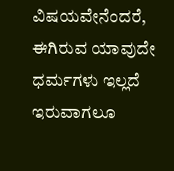ವಿಷಯವೇನೆಂದರೆ, ಈಗಿರುವ ಯಾವುದೇ ಧರ್ಮಗಳು ಇಲ್ಲದೆ ಇರುವಾಗಲೂ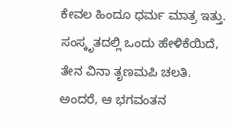ಕೇವಲ ಹಿಂದೂ ಧರ್ಮ ಮಾತ್ರ ಇತ್ತು.  ಸಂಸ್ಕೃತದಲ್ಲಿ ಒಂದು ಹೇಳಿಕೆಯಿದೆ, ತೇನ ವಿನಾ ತೃಣಮಪಿ ಚಲತಿ. ಅಂದರೆ, ಆ ಭಗವಂತನ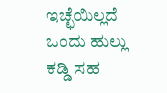ಇಚ್ಛೆಯಿಲ್ಲದೆ ಒಂದು ಹುಲ್ಲು ಕಡ್ಡಿ ಸಹ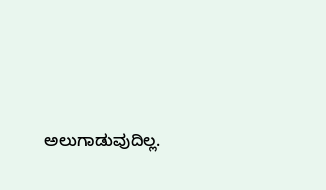ಅಲುಗಾಡುವುದಿಲ್ಲ.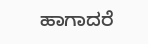ಹಾಗಾದರೆ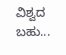ವಿಶ್ವದ ಬಹು...